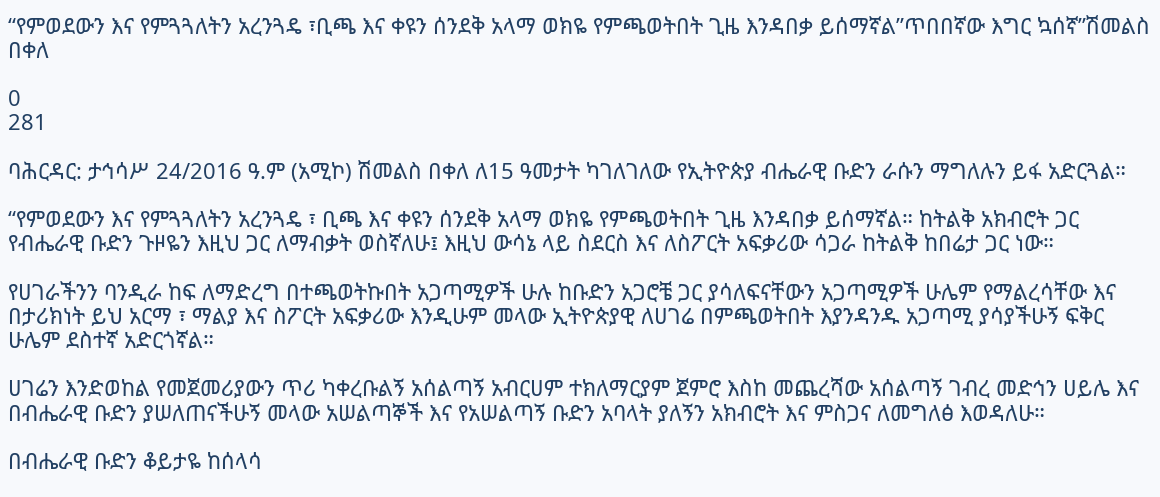“የምወደውን እና የምጓጓለትን አረንጓዴ ፣ቢጫ እና ቀዩን ሰንደቅ አላማ ወክዬ የምጫወትበት ጊዜ እንዳበቃ ይሰማኛል”ጥበበኛው እግር ኳሰኛ”ሽመልስ በቀለ

0
281

ባሕርዳር: ታኅሳሥ 24/2016 ዓ.ም (አሚኮ) ሽመልስ በቀለ ለ15 ዓመታት ካገለገለው የኢትዮጵያ ብሔራዊ ቡድን ራሱን ማግለሉን ይፋ አድርጓል።

“የምወደውን እና የምጓጓለትን አረንጓዴ ፣ ቢጫ እና ቀዩን ሰንደቅ አላማ ወክዬ የምጫወትበት ጊዜ እንዳበቃ ይሰማኛል። ከትልቅ አክብሮት ጋር የብሔራዊ ቡድን ጉዞዬን እዚህ ጋር ለማብቃት ወስኛለሁ፤ እዚህ ውሳኔ ላይ ስደርስ እና ለስፖርት አፍቃሪው ሳጋራ ከትልቅ ከበሬታ ጋር ነው።

የሀገራችንን ባንዲራ ከፍ ለማድረግ በተጫወትኩበት አጋጣሚዎች ሁሉ ከቡድን አጋሮቼ ጋር ያሳለፍናቸውን አጋጣሚዎች ሁሌም የማልረሳቸው እና በታሪክነት ይህ አርማ ፣ ማልያ እና ስፖርት አፍቃሪው እንዲሁም መላው ኢትዮጵያዊ ለሀገሬ በምጫወትበት እያንዳንዱ አጋጣሚ ያሳያችሁኝ ፍቅር ሁሌም ደስተኛ አድርጎኛል።

ሀገሬን እንድወከል የመጀመሪያውን ጥሪ ካቀረቡልኝ አሰልጣኝ አብርሀም ተክለማርያም ጀምሮ እስከ መጨረሻው አሰልጣኝ ገብረ መድኅን ሀይሌ እና በብሔራዊ ቡድን ያሠለጠናችሁኝ መላው አሠልጣኞች እና የአሠልጣኝ ቡድን አባላት ያለኝን አክብሮት እና ምስጋና ለመግለፅ እወዳለሁ።

በብሔራዊ ቡድን ቆይታዬ ከሰላሳ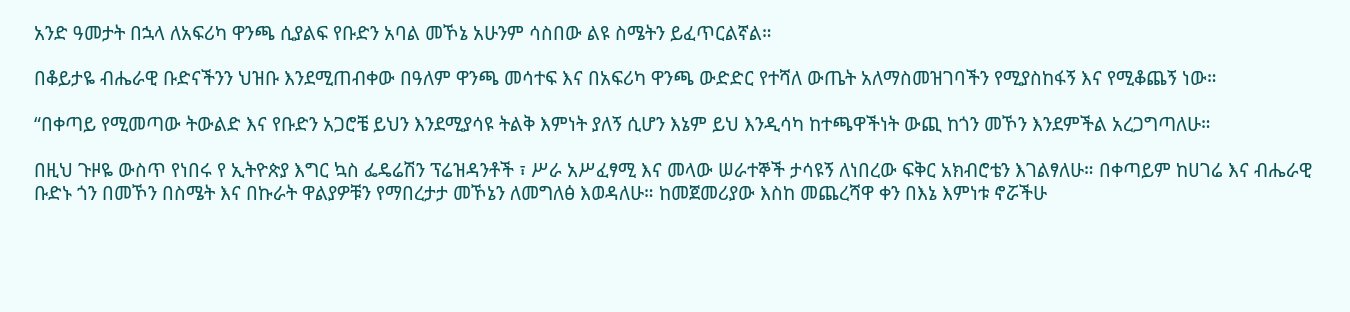አንድ ዓመታት በኋላ ለአፍሪካ ዋንጫ ሲያልፍ የቡድን አባል መኾኔ አሁንም ሳስበው ልዩ ስሜትን ይፈጥርልኛል።

በቆይታዬ ብሔራዊ ቡድናችንን ህዝቡ እንደሚጠብቀው በዓለም ዋንጫ መሳተፍ እና በአፍሪካ ዋንጫ ውድድር የተሻለ ውጤት አለማስመዝገባችን የሚያስከፋኝ እና የሚቆጨኝ ነው።

“በቀጣይ የሚመጣው ትውልድ እና የቡድን አጋሮቼ ይህን እንደሚያሳዩ ትልቅ እምነት ያለኝ ሲሆን እኔም ይህ እንዲሳካ ከተጫዋችነት ውጪ ከጎን መኾን እንደምችል አረጋግጣለሁ።

በዚህ ጉዞዬ ውስጥ የነበሩ የ ኢትዮጵያ እግር ኳስ ፌዴሬሽን ፕሬዝዳንቶች ፣ ሥራ አሥፈፃሚ እና መላው ሠራተኞች ታሳዩኝ ለነበረው ፍቅር አክብሮቴን እገልፃለሁ። በቀጣይም ከሀገሬ እና ብሔራዊ ቡድኑ ጎን በመኾን በስሜት እና በኩራት ዋልያዎቹን የማበረታታ መኾኔን ለመግለፅ እወዳለሁ። ከመጀመሪያው እስከ መጨረሻዋ ቀን በእኔ እምነቱ ኖሯችሁ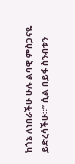ከጎኔ ለነበራችሁ ሁሉ ልባዊ ምስጋናዬ ይድረሳችሁ።” ሲል በይፋ ስንብቱን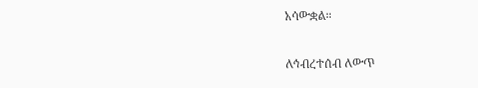አሳውቋል።

ለኅብረተሰብ ለውጥ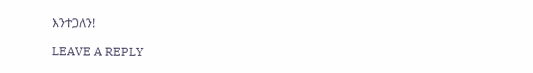እንተጋለን!

LEAVE A REPLY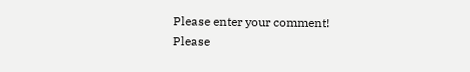Please enter your comment!
Please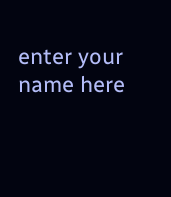enter your name here